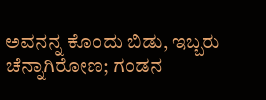ಅವನನ್ನ ಕೊಂದು ಬಿಡು, ಇಬ್ಬರು ಚೆನ್ನಾಗಿರೋಣ; ಗಂಡನ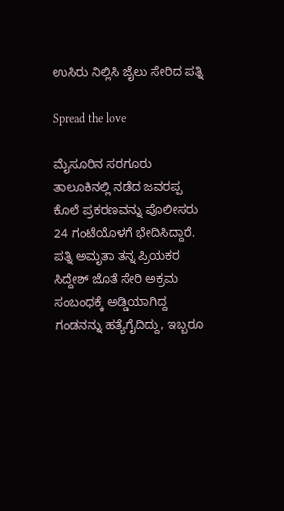ಉಸಿರು ನಿಲ್ಲಿಸಿ ಜೈಲು ಸೇರಿದ ಪತ್ನಿ

Spread the love

ಮೈಸೂರಿನ ಸರಗೂರು ತಾಲೂಕಿನಲ್ಲಿ ನಡೆದ ಜವರಪ್ಪ ಕೊಲೆ ಪ್ರಕರಣವನ್ನು ಪೊಲೀಸರು 24 ಗಂಟೆಯೊಳಗೆ ಭೇದಿಸಿದ್ದಾರೆ. ಪತ್ನಿ ಅಮೃತಾ ತನ್ನ ಪ್ರಿಯಕರ ಸಿದ್ದೇಶ್ ಜೊತೆ ಸೇರಿ ಅಕ್ರಮ ಸಂಬಂಧಕ್ಕೆ ಅಡ್ಡಿಯಾಗಿದ್ದ ಗಂಡನನ್ನು ಹತ್ಯೆಗೈದಿದ್ದು, ಇಬ್ಬರೂ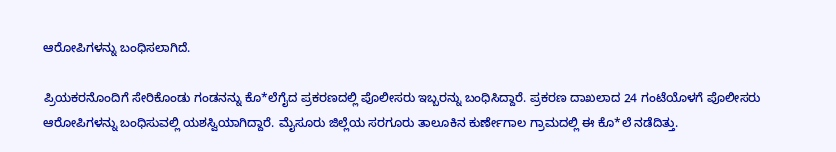ಆರೋಪಿಗಳನ್ನು ಬಂಧಿಸಲಾಗಿದೆ.

ಪ್ರಿಯಕರನೊಂದಿಗೆ ಸೇರಿಕೊಂಡು ಗಂಡನನ್ನು ಕೊ*ಲೆಗೈದ ಪ್ರಕರಣದಲ್ಲಿ ಪೊಲೀಸರು ಇಬ್ಬರನ್ನು ಬಂಧಿಸಿದ್ದಾರೆ. ಪ್ರಕರಣ ದಾಖಲಾದ 24 ಗಂಟೆಯೊಳಗೆ ಪೊಲೀಸರು ಆರೋಪಿಗಳನ್ನು ಬಂಧಿಸುವಲ್ಲಿ ಯಶಸ್ವಿಯಾಗಿದ್ದಾರೆ. ಮೈಸೂರು ಜಿಲ್ಲೆಯ ಸರಗೂರು ತಾಲೂಕಿನ ಕುರ್ಣೇಗಾಲ ಗ್ರಾಮದಲ್ಲಿ ಈ ಕೊ*ಲೆ ನಡೆದಿತ್ತು.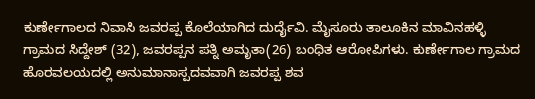ಕುರ್ಣೇಗಾಲದ ನಿವಾಸಿ ಜವರಪ್ಪ ಕೊಲೆಯಾಗಿದ ದುರ್ದೈವಿ. ಮೈಸೂರು ತಾಲೂಕಿನ ಮಾವಿನಹಳ್ಳಿ ಗ್ರಾಮದ ಸಿದ್ದೇಶ್ (32), ಜವರಪ್ಪನ ಪತ್ನಿ ಅಮೃತಾ(26) ಬಂಧಿತ ಆರೋಪಿಗಳು. ಕುರ್ಣೇಗಾಲ ಗ್ರಾಮದ ಹೊರವಲಯದಲ್ಲಿ ಅನುಮಾನಾಸ್ಪದವವಾಗಿ ಜವರಪ್ಪ ಶವ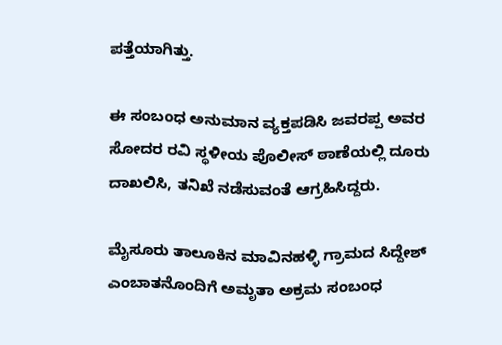ಪತ್ತೆಯಾಗಿತ್ತು.

ಈ ಸಂಬಂಧ ಅನುಮಾನ ವ್ಯಕ್ತಪಡಿಸಿ ಜವರಪ್ಪ ಅವರ ಸೋದರ ರವಿ ಸ್ಥಳೀಯ ಪೊಲೀಸ್ ಠಾಣೆಯಲ್ಲಿ ದೂರು ದಾಖಲಿಸಿ, ತನಿಖೆ ನಡೆಸುವಂತೆ ಆಗ್ರಹಿಸಿದ್ದರು.

ಮೈಸೂರು ತಾಲೂಕಿನ ಮಾವಿನಹಳ್ಳಿ ಗ್ರಾಮದ ಸಿದ್ದೇಶ್ ಎಂಬಾತನೊಂದಿಗೆ ಅಮೃತಾ ಅಕ್ರಮ ಸಂಬಂಧ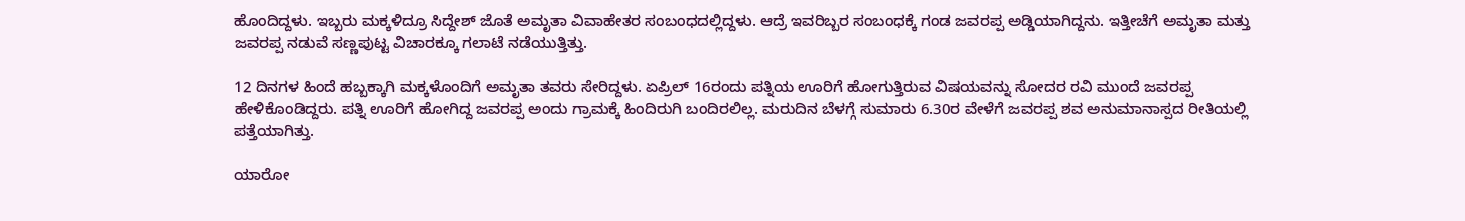ಹೊಂದಿದ್ದಳು. ಇಬ್ಬರು ಮಕ್ಕಳಿದ್ರೂ ಸಿದ್ದೇಶ್ ಜೊತೆ ಅಮೃತಾ ವಿವಾಹೇತರ ಸಂಬಂಧದಲ್ಲಿದ್ದಳು. ಆದ್ರೆ ಇವರಿಬ್ಬರ ಸಂಬಂಧಕ್ಕೆ ಗಂಡ ಜವರಪ್ಪ ಅಡ್ಡಿಯಾಗಿದ್ದನು. ಇತ್ತೀಚೆಗೆ ಅಮೃತಾ ಮತ್ತು ಜವರಪ್ಪ ನಡುವೆ ಸಣ್ಣಪುಟ್ಟ ವಿಚಾರಕ್ಕೂ ಗಲಾಟೆ ನಡೆಯುತ್ತಿತ್ತು.

12 ದಿನಗಳ ಹಿಂದೆ ಹಬ್ಬಕ್ಕಾಗಿ ಮಕ್ಕಳೊಂದಿಗೆ ಅಮೃತಾ ತವರು ಸೇರಿದ್ದಳು. ಏಪ್ರಿಲ್ 16ರಂದು ಪತ್ನಿಯ ಊರಿಗೆ ಹೋಗುತ್ತಿರುವ ವಿಷಯವನ್ನು ಸೋದರ ರವಿ ಮುಂದೆ ಜವರಪ್ಪ ಹೇಳಿಕೊಂಡಿದ್ದರು. ಪತ್ನಿ ಊರಿಗೆ ಹೋಗಿದ್ದ ಜವರಪ್ಪ ಅಂದು ಗ್ರಾಮಕ್ಕೆ ಹಿಂದಿರುಗಿ ಬಂದಿರಲಿಲ್ಲ. ಮರುದಿನ ಬೆಳಗ್ಗೆ ಸುಮಾರು 6.30ರ ವೇಳೆಗೆ ಜವರಪ್ಪ ಶವ ಅನುಮಾನಾಸ್ಪದ ರೀತಿಯಲ್ಲಿ ಪತ್ತೆಯಾಗಿತ್ತು.

ಯಾರೋ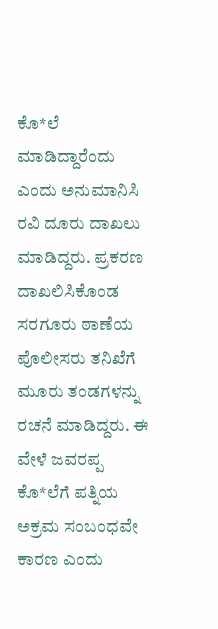ಕೊ*ಲೆ ಮಾಡಿದ್ದಾರೆಂದು ಎಂದು ಅನುಮಾನಿಸಿ ರವಿ ದೂರು ದಾಖಲು ಮಾಡಿದ್ದರು. ಪ್ರಕರಣ ದಾಖಲಿಸಿಕೊಂಡ ಸರಗೂರು ಠಾಣೆಯ ಪೊಲೀಸರು ತನಿಖೆಗೆ ಮೂರು ತಂಡಗಳನ್ನು ರಚನೆ ಮಾಡಿದ್ದರು. ಈ ವೇಳೆ ಜವರಪ್ಪ ಕೊ*ಲೆಗೆ ಪತ್ನಿಯ ಅಕ್ರಮ ಸಂಬಂಧವೇ ಕಾರಣ ಎಂದು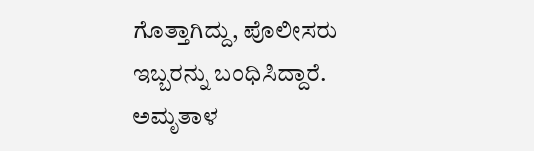ಗೊತ್ತಾಗಿದ್ದು, ಪೊಲೀಸರು ಇಬ್ಬರನ್ನು ಬಂಧಿಸಿದ್ದಾರೆ. ಅಮೃತಾಳ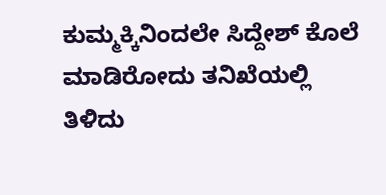ಕುಮ್ಮಕ್ಕಿನಿಂದಲೇ ಸಿದ್ದೇಶ್ ಕೊಲೆ ಮಾಡಿರೋದು ತನಿಖೆಯಲ್ಲಿ ತಿಳಿದು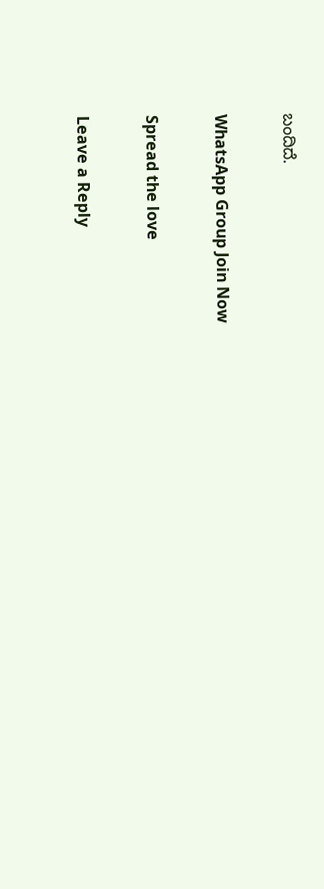ಬಂದಿದೆ.

WhatsApp Group Join Now

Spread the love

Leave a Reply